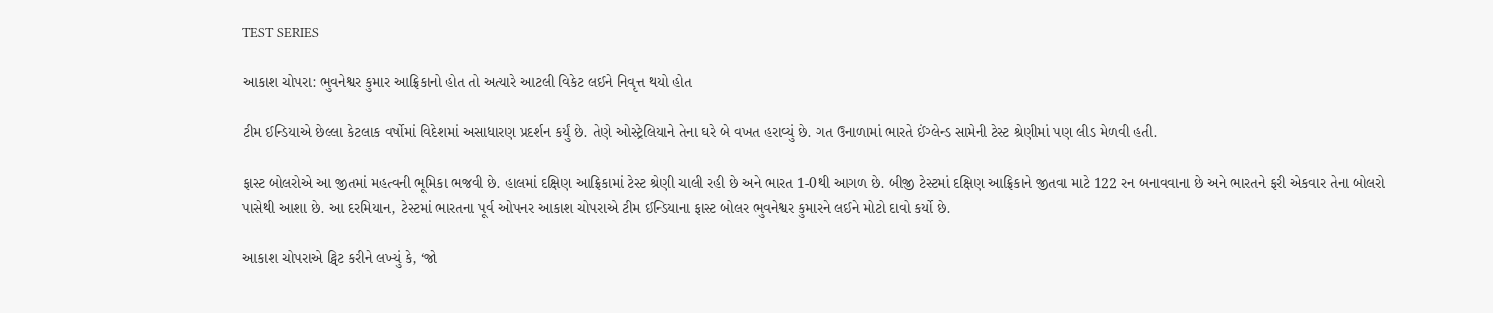TEST SERIES

આકાશ ચોપરા: ભુવનેશ્વર કુમાર આફ્રિકાનો હોત તો અત્યારે આટલી વિકેટ લઈને નિવૃત્ત થયો હોત

ટીમ ઈન્ડિયાએ છેલ્લા કેટલાક વર્ષોમાં વિદેશમાં અસાધારણ પ્રદર્શન કર્યું છે. તેણે ઓસ્ટ્રેલિયાને તેના ઘરે બે વખત હરાવ્યું છે. ગત ઉનાળામાં ભારતે ઈંગ્લેન્ડ સામેની ટેસ્ટ શ્રેણીમાં પણ લીડ મેળવી હતી.

ફાસ્ટ બોલરોએ આ જીતમાં મહત્વની ભૂમિકા ભજવી છે. હાલમાં દક્ષિણ આફ્રિકામાં ટેસ્ટ શ્રેણી ચાલી રહી છે અને ભારત 1-0થી આગળ છે. બીજી ટેસ્ટમાં દક્ષિણ આફ્રિકાને જીતવા માટે 122 રન બનાવવાના છે અને ભારતને ફરી એકવાર તેના બોલરો પાસેથી આશા છે. આ દરમિયાન, ટેસ્ટમાં ભારતના પૂર્વ ઓપનર આકાશ ચોપરાએ ટીમ ઈન્ડિયાના ફાસ્ટ બોલર ભુવનેશ્વર કુમારને લઈને મોટો દાવો કર્યો છે.

આકાશ ચોપરાએ ટ્વિટ કરીને લખ્યું કે, ‘જો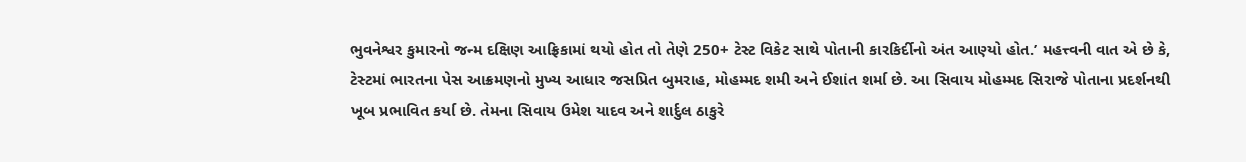ભુવનેશ્વર કુમારનો જન્મ દક્ષિણ આફ્રિકામાં થયો હોત તો તેણે 250+ ટેસ્ટ વિકેટ સાથે પોતાની કારકિર્દીનો અંત આણ્યો હોત.’ મહત્ત્વની વાત એ છે કે, ટેસ્ટમાં ભારતના પેસ આક્રમણનો મુખ્ય આધાર જસપ્રિત બુમરાહ, મોહમ્મદ શમી અને ઈશાંત શર્મા છે. આ સિવાય મોહમ્મદ સિરાજે પોતાના પ્રદર્શનથી ખૂબ પ્રભાવિત કર્યા છે. તેમના સિવાય ઉમેશ યાદવ અને શાર્દુલ ઠાકુરે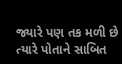જ્યારે પણ તક મળી છે ત્યારે પોતાને સાબિત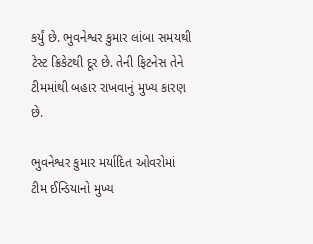કર્યું છે. ભુવનેશ્વર કુમાર લાંબા સમયથી ટેસ્ટ ક્રિકેટથી દૂર છે. તેની ફિટનેસ તેને ટીમમાંથી બહાર રાખવાનું મુખ્ય કારણ છે.

ભુવનેશ્વર કુમાર મર્યાદિત ઓવરોમાં ટીમ ઈન્ડિયાનો મુખ્ય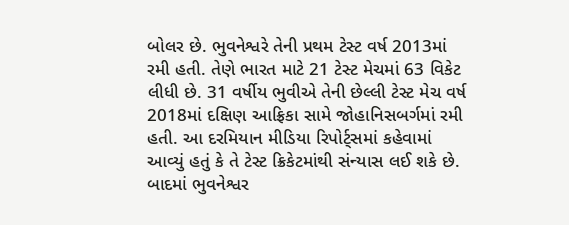બોલર છે. ભુવનેશ્વરે તેની પ્રથમ ટેસ્ટ વર્ષ 2013માં રમી હતી. તેણે ભારત માટે 21 ટેસ્ટ મેચમાં 63 વિકેટ લીધી છે. 31 વર્ષીય ભુવીએ તેની છેલ્લી ટેસ્ટ મેચ વર્ષ 2018માં દક્ષિણ આફ્રિકા સામે જોહાનિસબર્ગમાં રમી હતી. આ દરમિયાન મીડિયા રિપોર્ટ્સમાં કહેવામાં આવ્યું હતું કે તે ટેસ્ટ ક્રિકેટમાંથી સંન્યાસ લઈ શકે છે. બાદમાં ભુવનેશ્વર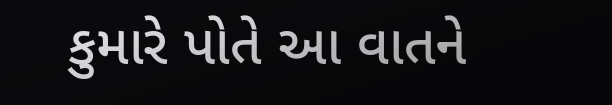કુમારે પોતે આ વાતને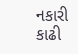નકારી કાઢી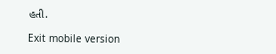હતી.

Exit mobile version